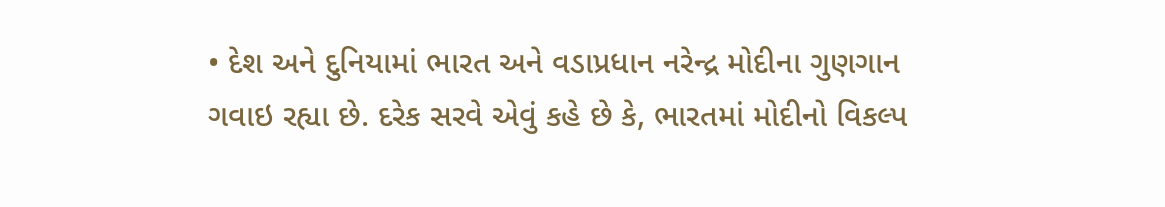• દેશ અને દુનિયામાં ભારત અને વડાપ્રધાન નરેન્દ્ર મોદીના ગુણગાન ગવાઇ રહ્યા છે. દરેક સરવે એવું કહે છે કે, ભારતમાં મોદીનો વિકલ્પ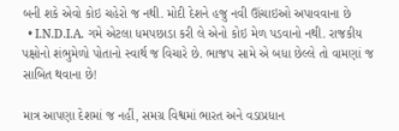બની શકે એવો કોઇ ચહેરો જ નથી. મોદી દેશને હજુ નવી ઊંચાઇઓ અપાવવાના છે
  • I.N.D.I.A. ગમે એટલા ધમપછાડા કરી લે એનો કોઇ મેળ પડવાનો નથી. રાજકીય પક્ષોનો શંભુમેળો પોતાનો સ્વાર્થ જ વિચારે છે. ભાજપ સામે એ બધા છેલ્લે તો વામણાં જ સાબિત થવાના છે!

માત્ર આપણા દેશમાં જ નહીં, સમગ્ર વિશ્વમાં ભારત અને વડાપ્રધાન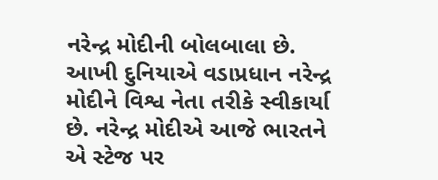નરેન્દ્ર મોદીની બોલબાલા છે. આખી દુનિયાએ વડાપ્રધાન નરેન્દ્ર મોદીને વિશ્વ નેતા તરીકે સ્વીકાર્યા છે. નરેન્દ્ર મોદીએ આજે ભારતને એ સ્ટેજ પર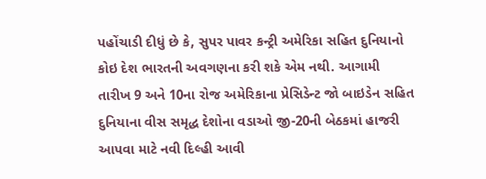પહોંચાડી દીધું છે કે, સુપર પાવર કન્ટ્રી અમેરિકા સહિત દુનિયાનો કોઇ દેશ ભારતની અવગણના કરી શકે એમ નથી. આગામી તારીખ 9 અને 10ના રોજ અમેરિકાના પ્રેસિડેન્ટ જો બાઇડેન સહિત દુનિયાના વીસ સમૃદ્ધ દેશોના વડાઓ જી-20ની બેઠકમાં હાજરી આપવા માટે નવી દિલ્હી આવી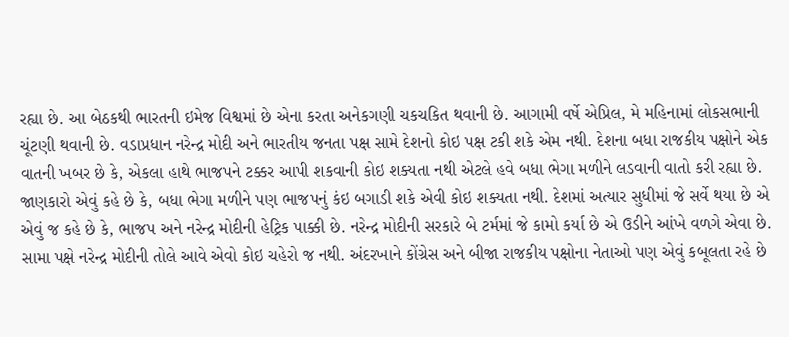રહ્યા છે. આ બેઠકથી ભારતની ઇમેજ વિશ્વમાં છે એના કરતા અનેકગણી ચકચકિત થવાની છે. આગામી વર્ષે એપ્રિલ, મે મહિનામાં લોકસભાની ચૂંટણી થવાની છે. વડાપ્રધાન નરેન્દ્ર મોદી અને ભારતીય જનતા પક્ષ સામે દેશનો કોઇ પક્ષ ટકી શકે એમ નથી. દેશના બધા રાજકીય પક્ષોને એક વાતની ખબર છે કે, એકલા હાથે ભાજપને ટક્કર આપી શકવાની કોઇ શક્યતા નથી એટલે હવે બધા ભેગા મળીને લડવાની વાતો કરી રહ્યા છે. જાણકારો એવું કહે છે કે, બધા ભેગા મળીને પણ ભાજપનું કંઇ બગાડી શકે એવી કોઇ શક્યતા નથી. દેશમાં અત્યાર સુધીમાં જે સર્વે થયા છે એ એવું જ કહે છે કે, ભાજપ અને નરેન્દ્ર મોદીની હેટ્રિક પાક્કી છે. નરેન્દ્ર મોદીની સરકારે બે ટર્મમાં જે કામો કર્યા છે એ ઉડીને આંખે વળગે એવા છે. સામા પક્ષે નરેન્દ્ર મોદીની તોલે આવે એવો કોઇ ચહેરો જ નથી. અંદરખાને કોંગ્રેસ અને બીજા રાજકીય પક્ષોના નેતાઓ પણ એવું કબૂલતા રહે છે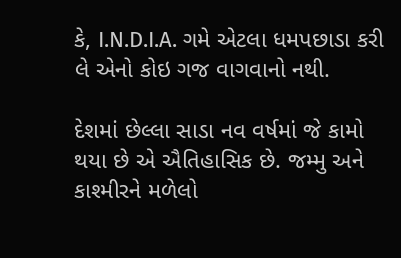કે, I.N.D.I.A. ગમે એટલા ધમપછાડા કરી લે એનો કોઇ ગજ વાગવાનો નથી.

દેશમાં છેલ્લા સાડા નવ વર્ષમાં જે કામો થયા છે એ ઐતિહાસિક છે. જમ્મુ અને કાશ્મીરને મળેલો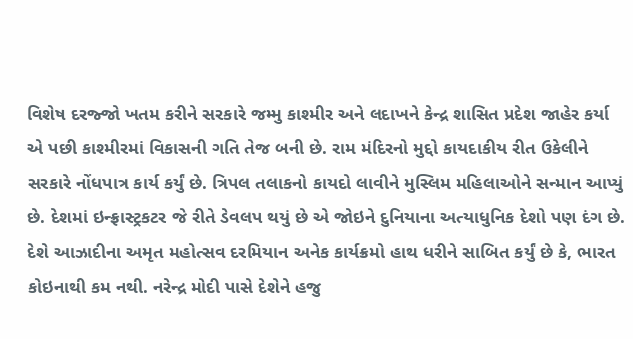વિશેષ દરજ્જો ખતમ કરીને સરકારે જમ્મુ કાશ્મીર અને લદાખને કેન્દ્ર શાસિત પ્રદેશ જાહેર કર્યા એ પછી કાશ્મીરમાં વિકાસની ગતિ તેજ બની છે. રામ મંદિરનો મુદ્દો કાયદાકીય રીત ઉકેલીને સરકારે નોંધપાત્ર કાર્ય કર્યું છે. ત્રિપલ તલાકનો કાયદો લાવીને મુસ્લિમ મહિલાઓને સન્માન આપ્યું છે. દેશમાં ઇન્ફ્રાસ્ટ્રકટર જે રીતે ડેવલપ થયું છે એ જોઇને દુનિયાના અત્યાધુનિક દેશો પણ દંગ છે. દેશે આઝાદીના અમૃત મહોત્સવ દરમિયાન અનેક કાર્યક્રમો હાથ ધરીને સાબિત કર્યું છે કે, ભારત કોઇનાથી કમ નથી. નરેન્દ્ર મોદી પાસે દેશેને હજુ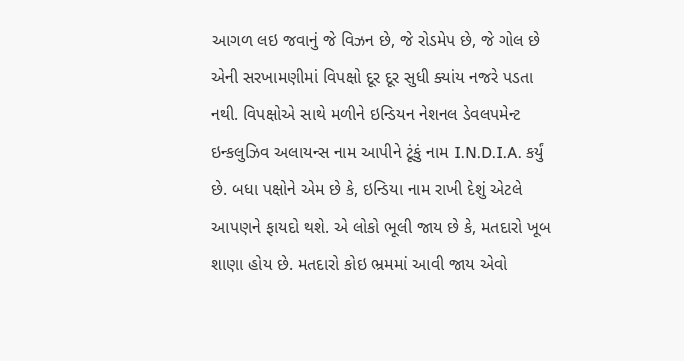આગળ લઇ જવાનું જે વિઝન છે, જે રોડમેપ છે, જે ગોલ છે એની સરખામણીમાં વિપક્ષો દૂર દૂર સુધી ક્યાંય નજરે પડતા નથી. વિપક્ષોએ સાથે મળીને ઇન્ડિયન નેશનલ ડેવલપમેન્ટ ઇન્કલુઝિવ અલાયન્સ નામ આપીને ટૂંકું નામ I.N.D.I.A. કર્યું છે. બધા પક્ષોને એમ છે કે, ઇન્ડિયા નામ રાખી દેશું એટલે આપણને ફાયદો થશે. એ લોકો ભૂલી જાય છે કે, મતદારો ખૂબ શાણા હોય છે. મતદારો કોઇ ભ્રમમાં આવી જાય એવો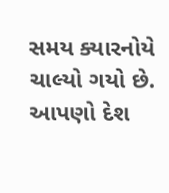સમય ક્યારનોયે ચાલ્યો ગયો છે. આપણો દેશ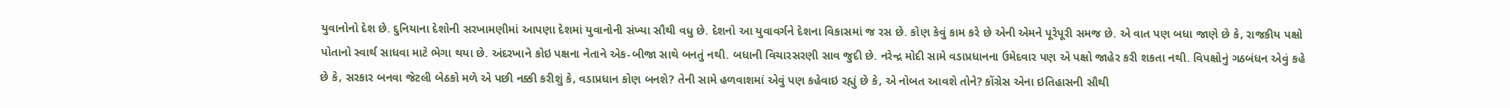યુવાનોનો દેશ છે. દુનિયાના દેશોની સરખામણીમાં આપણા દેશમાં યુવાનોની સંખ્યા સૌથી વધુ છે. દેશનો આ યુવાવર્ગને દેશના વિકાસમાં જ રસ છે. કોણ કેવું કામ કરે છે એની એમને પૂરેપૂરી સમજ છે. એ વાત પણ બધા જાણે છે કે, રાજકીય પક્ષો પોતાનો સ્વાર્થ સાધવા માટે ભેગા થયા છે. અંદરખાને કોઇ પક્ષના નેતાને એક-બીજા સાથે બનતું નથી. બધાની વિચારસરણી સાવ જુદી છે. નરેન્દ્ર મોદી સામે વડાપ્રધાનના ઉમેદવાર પણ એ પક્ષો જાહેર કરી શકતા નથી. વિપક્ષોનું ગઠબંધન એવું કહે છે કે, સરકાર બનવા જેટલી બેઠકો મળે એ પછી નક્કી કરીશું કે, વડાપ્રધાન કોણ બનશે? તેની સામે હળવાશમાં એવું પણ કહેવાઇ રહ્યું છે કે, એ નોબત આવશે તોને? કોંગ્રેસ એના ઇતિહાસની સૌથી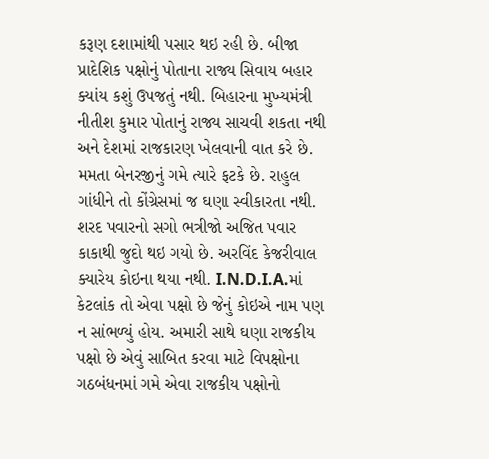કરૂણ દશામાંથી પસાર થઇ રહી છે. બીજા પ્રાદેશિક પક્ષોનું પોતાના રાજ્ય સિવાય બહાર ક્યાંય કશું ઉપજતું નથી. બિહારના મુખ્યમંત્રી નીતીશ કુમાર પોતાનું રાજ્ય સાચવી શકતા નથી અને દેશમાં રાજકારણ ખેલવાની વાત કરે છે. મમતા બેનરજીનું ગમે ત્યારે ફટકે છે. રાહુલ ગાંધીને તો કોંગ્રેસમાં જ ઘણા સ્વીકારતા નથી. શરદ પવારનો સગો ભત્રીજો અજિત પવાર કાકાથી જુદો થઇ ગયો છે. અરવિંદ કેજરીવાલ ક્યારેય કોઇના થયા નથી. I.N.D.I.A.માં કેટલાંક તો એવા પક્ષો છે જેનું કોઇએ નામ પણ ન સાંભળ્યું હોય. અમારી સાથે ઘણા રાજકીય પક્ષો છે એવું સાબિત કરવા માટે વિપક્ષોના ગઠબંધનમાં ગમે એવા રાજકીય પક્ષોનો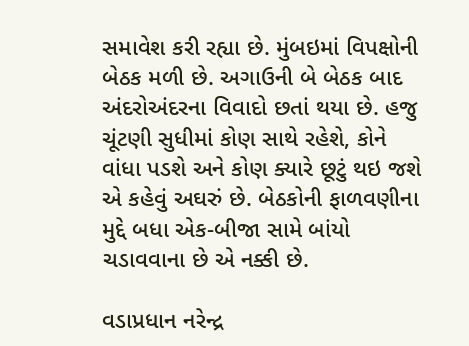સમાવેશ કરી રહ્યા છે. મુંબઇમાં વિપક્ષોની બેઠક મળી છે. અગાઉની બે બેઠક બાદ અંદરોઅંદરના વિવાદો છતાં થયા છે. હજુ ચૂંટણી સુધીમાં કોણ સાથે રહેશે, કોને વાંધા પડશે અને કોણ ક્યારે છૂટું થઇ જશે એ કહેવું અઘરું છે. બેઠકોની ફાળવણીના મુદ્દે બધા એક-બીજા સામે બાંયો ચડાવવાના છે એ નક્કી છે.

વડાપ્રધાન નરેન્દ્ર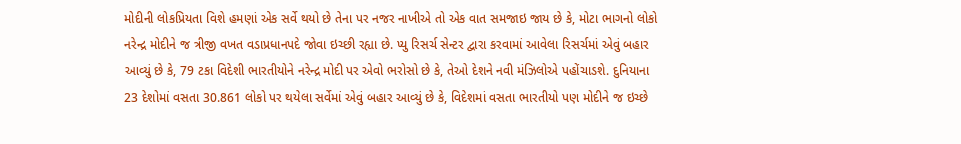મોદીની લોકપ્રિયતા વિશે હમણાં એક સર્વે થયો છે તેના પર નજર નાખીએ તો એક વાત સમજાઇ જાય છે કે, મોટા ભાગનો લોકો નરેન્દ્ર મોદીને જ ત્રીજી વખત વડાપ્રધાનપદે જોવા ઇચ્છી રહ્યા છે. પ્યુ રિસર્ચ સેન્ટર દ્વારા કરવામાં આવેલા રિસર્ચમાં એવું બહાર આવ્યું છે કે, 79 ટકા વિદેશી ભારતીયોને નરેન્દ્ર મોદી પર એવો ભરોસો છે કે, તેઓ દેશને નવી મંઝિલોએ પહોંચાડશે. દુનિયાના 23 દેશોમાં વસતા 30.861 લોકો પર થયેલા સર્વેમાં એવું બહાર આવ્યું છે કે, વિદેશમાં વસતા ભારતીયો પણ મોદીને જ ઇચ્છે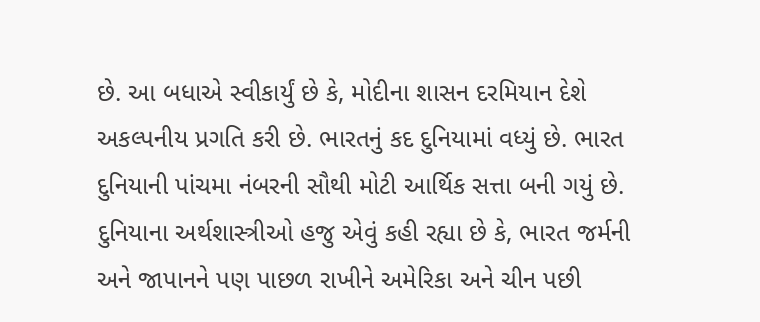છે. આ બધાએ સ્વીકાર્યું છે કે, મોદીના શાસન દરમિયાન દેશે અકલ્પનીય પ્રગતિ કરી છે. ભારતનું કદ દુનિયામાં વધ્યું છે. ભારત દુનિયાની પાંચમા નંબરની સૌથી મોટી આર્થિક સત્તા બની ગયું છે. દુનિયાના અર્થશાસ્ત્રીઓ હજુ એવું કહી રહ્યા છે કે, ભારત જર્મની અને જાપાનને પણ પાછળ રાખીને અમેરિકા અને ચીન પછી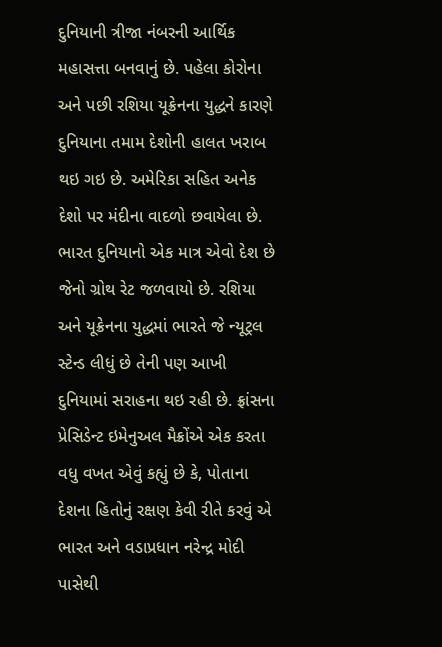દુનિયાની ત્રીજા નંબરની આર્થિક મહાસત્તા બનવાનું છે. પહેલા કોરોના અને પછી રશિયા યૂક્રેનના યુદ્ધને કારણે દુનિયાના તમામ દેશોની હાલત ખરાબ થઇ ગઇ છે. અમેરિકા સહિત અનેક દેશો પર મંદીના વાદળો છવાયેલા છે. ભારત દુનિયાનો એક માત્ર એવો દેશ છે જેનો ગ્રોથ રેટ જળવાયો છે. રશિયા અને યૂક્રેનના યુદ્ધમાં ભારતે જે ન્યૂટ્રલ સ્ટેન્ડ લીધું છે તેની પણ આખી દુનિયામાં સરાહના થઇ રહી છે. ફ્રાંસના પ્રેસિડેન્ટ ઇમેનુઅલ મૈક્રોંએ એક કરતા વધુ વખત એવું કહ્યું છે કે, પોતાના દેશના હિતોનું રક્ષણ કેવી રીતે કરવું એ ભારત અને વડાપ્રધાન નરેન્દ્ર મોદી પાસેથી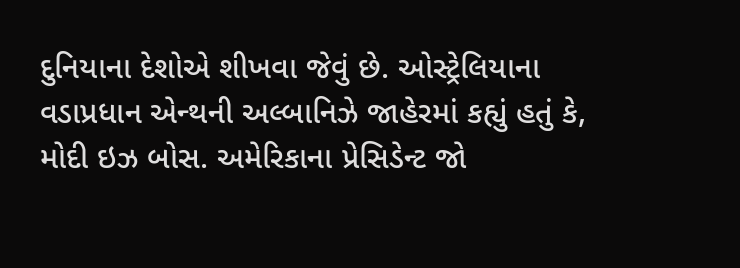દુનિયાના દેશોએ શીખવા જેવું છે. ઓસ્ટ્રેલિયાના વડાપ્રધાન એન્થની અલ્બાનિઝે જાહેરમાં કહ્યું હતું કે, મોદી ઇઝ બોસ. અમેરિકાના પ્રેસિડેન્ટ જો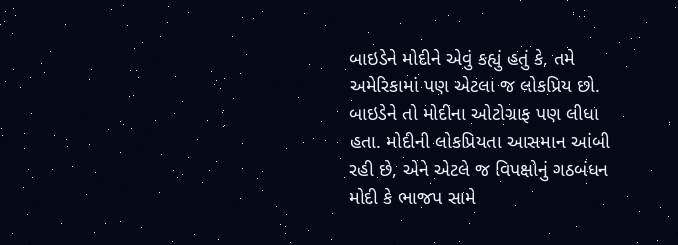બાઇડેને મોદીને એવું કહ્યું હતું કે, તમે અમેરિકામાં પણ એટલા જ લોકપ્રિય છો. બાઇડેને તો મોદીના ઓટોગ્રાફ પણ લીધા હતા. મોદીની લોકપ્રિયતા આસમાન આંબી રહી છે, એને એટલે જ વિપક્ષોનું ગઠબંધન મોદી કે ભાજપ સામે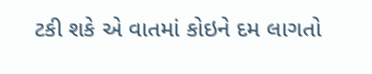ટકી શકે એ વાતમાં કોઇને દમ લાગતો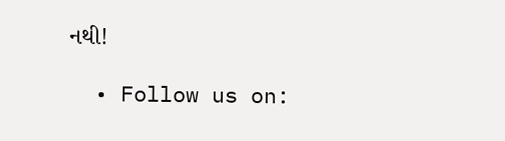નથી!

  • Follow us on: